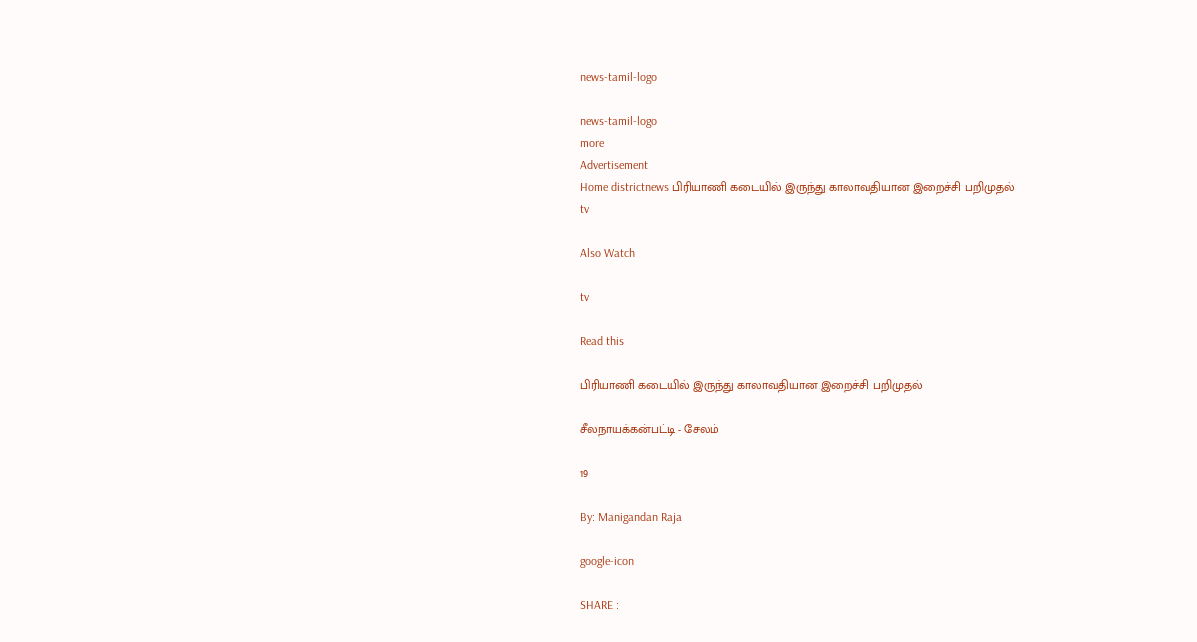news-tamil-logo

news-tamil-logo
more
Advertisement
Home districtnews பிரியாணி கடையில் இருந்து காலாவதியான இறைச்சி பறிமுதல்
tv

Also Watch

tv

Read this

பிரியாணி கடையில் இருந்து காலாவதியான இறைச்சி பறிமுதல்

சீலநாயக்கன்பட்டி - சேலம்

19

By: Manigandan Raja

google-icon

SHARE :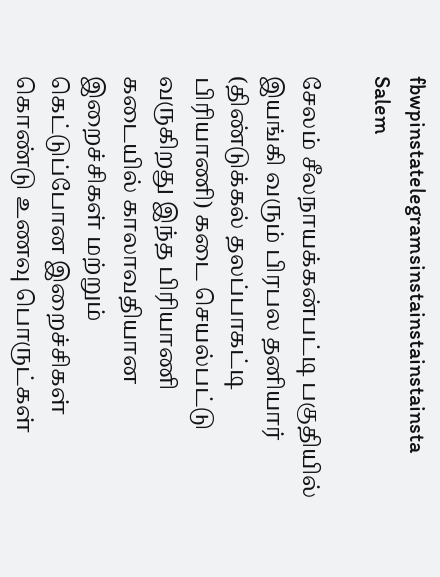fbwpinstatelegramsinstainstainstainsta
Salem

சேலம் சீலநாயக்கன்பட்டி பகுதியில் இயங்கி வரும் பிரபல தனியார் (திண்டுக்கல் தலப்பாகட்டி பிரியாணி) கடை செயல்பட்டு வருகிறது இந்த பிரியாணி கடையில் காலாவதியான இறைச்சிகள் மற்றும் கெட்டுப்போன இறைச்சிகள் கொண்டு உணவு பொருட்கள்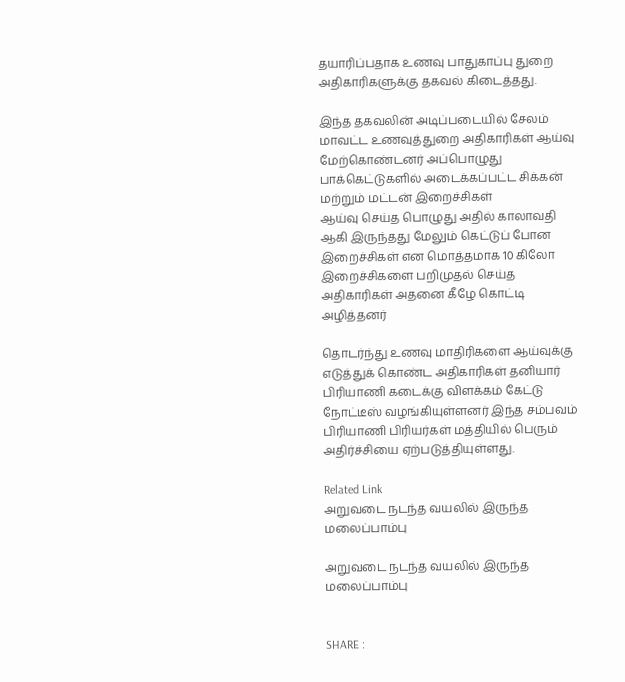தயாரிப்பதாக உணவு பாதுகாப்பு துறை அதிகாரிகளுக்கு தகவல் கிடைத்தது.

இந்த தகவலின் அடிப்படையில் சேலம் மாவட்ட உணவுத்துறை அதிகாரிகள் ஆய்வு மேற்கொண்டனர் அப்பொழுது பாக்கெட்டுகளில் அடைக்கப்பட்ட சிக்கன் மற்றும் மட்டன் இறைச்சிகள்
ஆய்வு செய்த பொழுது அதில் காலாவதி ஆகி இருந்தது மேலும் கெட்டுப் போன இறைச்சிகள் என மொத்தமாக 10 கிலோ இறைச்சிகளை பறிமுதல் செய்த அதிகாரிகள் அதனை கீழே கொட்டி அழித்தனர்

தொடர்ந்து உணவு மாதிரிகளை ஆய்வுக்கு எடுத்துக் கொண்ட அதிகாரிகள் தனியார் பிரியாணி கடைக்கு விளக்கம் கேட்டு நோட்டீஸ் வழங்கியுள்ளனர் இந்த சம்பவம் பிரியாணி பிரியர்கள் மத்தியில் பெரும் அதிர்ச்சியை ஏற்படுத்தியுள்ளது.

Related Link
அறுவடை நடந்த வயலில் இருந்த மலைப்பாம்பு

அறுவடை நடந்த வயலில் இருந்த மலைப்பாம்பு


SHARE :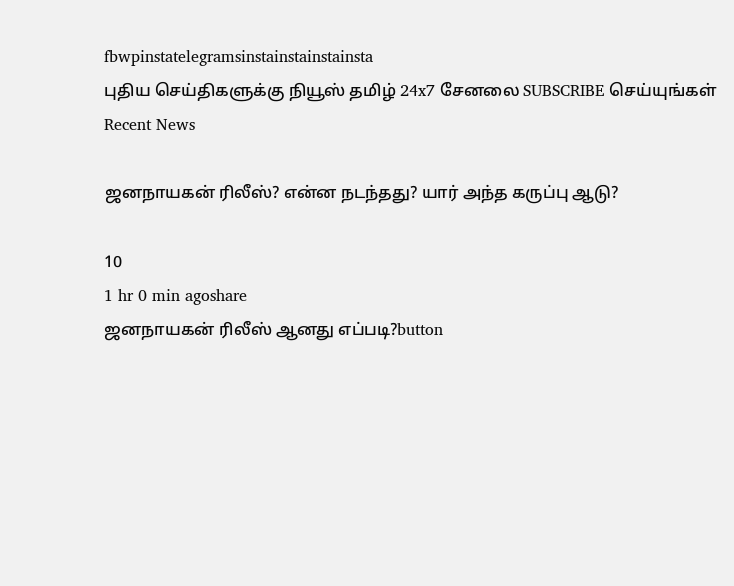fbwpinstatelegramsinstainstainstainsta
புதிய செய்திகளுக்கு நியூஸ் தமிழ் 24x7 சேனலை SUBSCRIBE செய்யுங்கள்
Recent News

ஜனநாயகன் ரிலீஸ்? என்ன நடந்தது? யார் அந்த கருப்பு ஆடு?

10
1 hr 0 min agoshare
ஜனநாயகன் ரிலீஸ் ஆனது எப்படி?button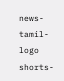news-tamil-logo
shorts-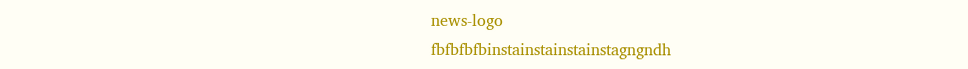news-logo
fbfbfbfbinstainstainstainstagngndh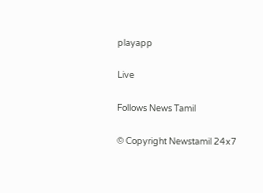playapp

Live

Follows News Tamil

© Copyright Newstamil 24x7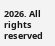2026. All rights reserved